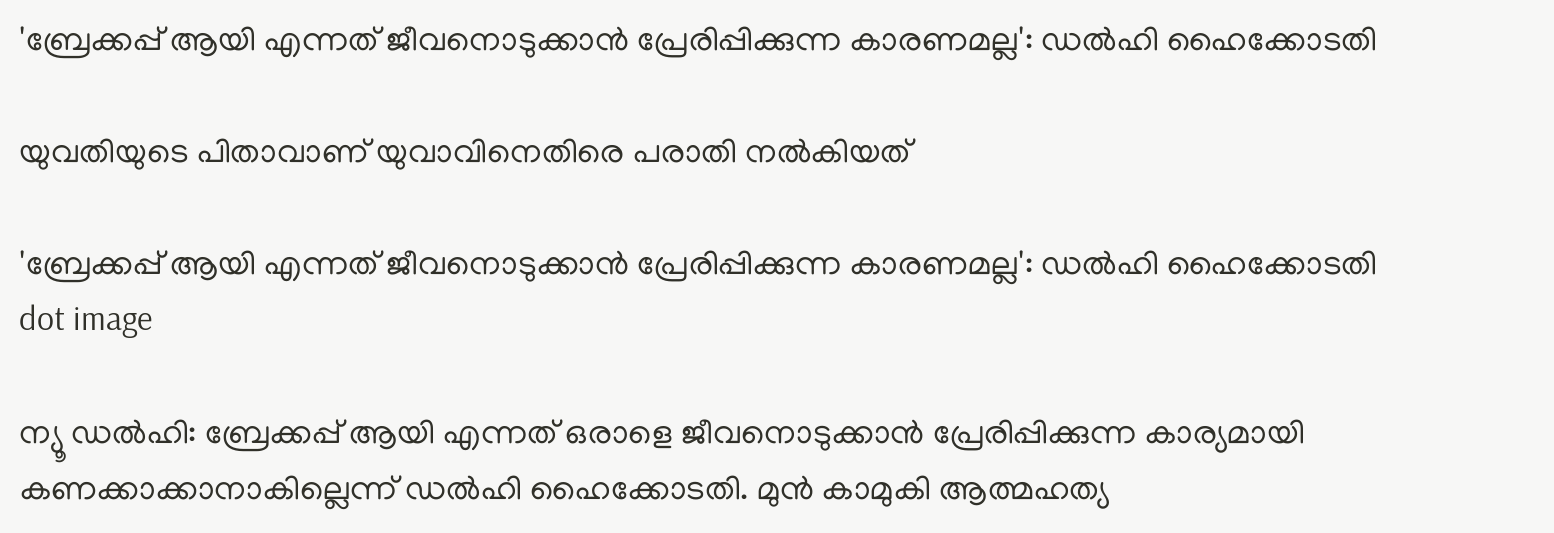'ബ്രേക്കപ്പ് ആയി എന്നത് ജീവനൊടുക്കാൻ പ്രേരിപ്പിക്കുന്ന കാരണമല്ല': ഡൽഹി ഹൈക്കോടതി

യുവതിയുടെ പിതാവാണ് യുവാവിനെതിരെ പരാതി നൽകിയത്

'ബ്രേക്കപ്പ് ആയി എന്നത് ജീവനൊടുക്കാൻ പ്രേരിപ്പിക്കുന്ന കാരണമല്ല': ഡൽഹി ഹൈക്കോടതി
dot image

ന്യൂ ഡൽഹി: ബ്രേക്കപ്പ് ആയി എന്നത് ഒരാളെ ജീവനൊടുക്കാൻ പ്രേരിപ്പിക്കുന്ന കാര്യമായി കണക്കാക്കാനാകില്ലെന്ന് ഡൽഹി ഹൈക്കോടതി. മുൻ കാമുകി ആത്മഹത്യ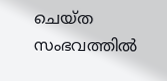ചെയ്ത സംഭവത്തിൽ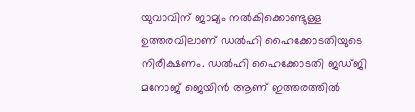യുവാവിന് ജാമ്യം നൽകിക്കൊണ്ടുള്ള ഉത്തരവിലാണ് ഡൽഹി ഹൈക്കോടതിയുടെ നിരീക്ഷണം. ഡൽഹി ഹൈക്കോടതി ജഡ്ജി മനോജ് ജെയിൻ ആണ് ഇത്തരത്തിൽ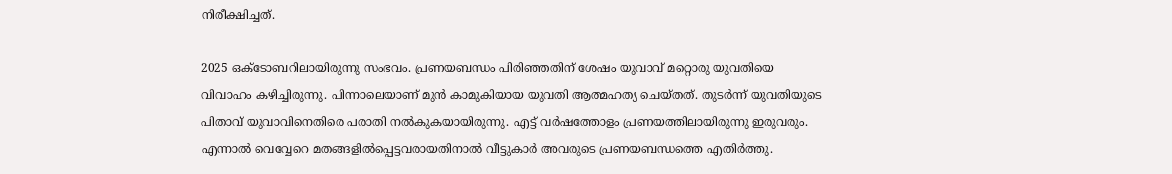നിരീക്ഷിച്ചത്.

2025 ഒക്ടോബറിലായിരുന്നു സംഭവം. പ്രണയബന്ധം പിരിഞ്ഞതിന് ശേഷം യുവാവ് മറ്റൊരു യുവതിയെ വിവാഹം കഴിച്ചിരുന്നു. പിന്നാലെയാണ് മുൻ കാമുകിയായ യുവതി ആത്മഹത്യ ചെയ്തത്. തുടർന്ന് യുവതിയുടെ പിതാവ് യുവാവിനെതിരെ പരാതി നൽകുകയായിരുന്നു. എട്ട് വർഷത്തോളം പ്രണയത്തിലായിരുന്നു ഇരുവരും. എന്നാൽ വെവ്വേറെ മതങ്ങളിൽപ്പെട്ടവരായതിനാൽ വീട്ടുകാർ അവരുടെ പ്രണയബന്ധത്തെ എതിർത്തു.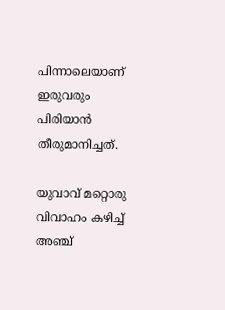പിന്നാലെയാണ് ഇരുവരും പിരിയാൻ തീരുമാനിച്ചത്.

യുവാവ് മറ്റൊരു വിവാഹം കഴിച്ച് അഞ്ച്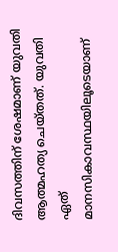ദിവസത്തിന് ശേഷമാണ് യുവതി ആത്മഹത്യ ചെയ്തത്. യുവതി ഏത് മാനസികാവസ്ഥയിലൂടെയാണ്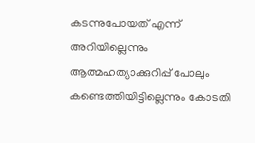കടന്നുപോയത് എന്ന് അറിയില്ലെന്നും ആത്മഹത്യാക്കുറിപ്പ് പോലും കണ്ടെത്തിയിട്ടില്ലെന്നും കോടതി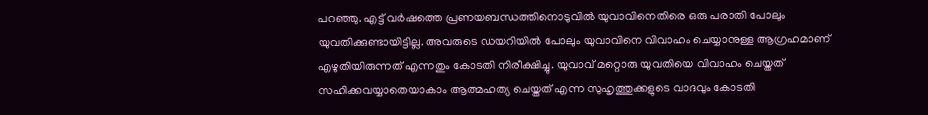പറഞ്ഞു. എട്ട് വർഷത്തെ പ്രണയബന്ധത്തിനൊടുവിൽ യുവാവിനെതിരെ ഒരു പരാതി പോലും യുവതിക്കുണ്ടായിട്ടില്ല. അവരുടെ ഡയറിയിൽ പോലും യുവാവിനെ വിവാഹം ചെയ്യാനുള്ള ആഗ്രഹമാണ് എഴുതിയിരുന്നത് എന്നതും കോടതി നിരീക്ഷിച്ചു. യുവാവ് മറ്റൊരു യുവതിയെ വിവാഹം ചെയ്തത് സഹിക്കവയ്യാതെയാകാം ആത്മഹത്യ ചെയ്തത് എന്ന സുഹൃത്തുക്കളുടെ വാദവും കോടതി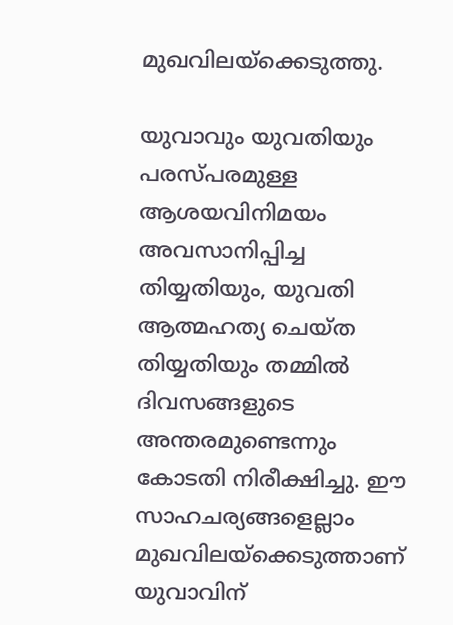മുഖവിലയ്‌ക്കെടുത്തു.

യുവാവും യുവതിയും പരസ്പരമുള്ള ആശയവിനിമയം അവസാനിപ്പിച്ച തിയ്യതിയും, യുവതി ആത്മഹത്യ ചെയ്ത തിയ്യതിയും തമ്മിൽ ദിവസങ്ങളുടെ അന്തരമുണ്ടെന്നും കോടതി നിരീക്ഷിച്ചു. ഈ സാഹചര്യങ്ങളെല്ലാം മുഖവിലയ്‌ക്കെടുത്താണ് യുവാവിന്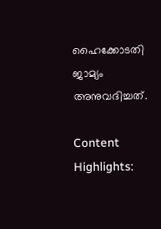ഹൈക്കോടതി ജാമ്യം അനുവദിച്ചത്.

Content Highlights: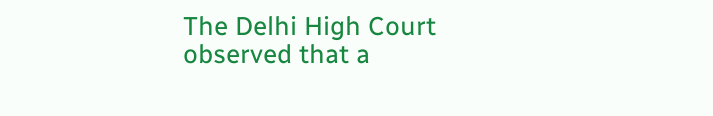The Delhi High Court observed that a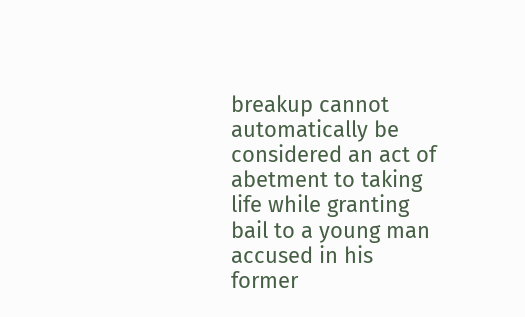breakup cannot automatically be considered an act of abetment to taking life while granting bail to a young man accused in his former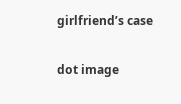girlfriend’s case

dot image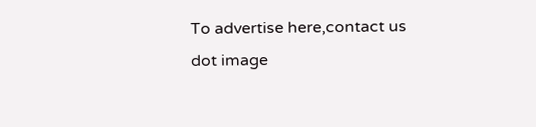To advertise here,contact us
dot image